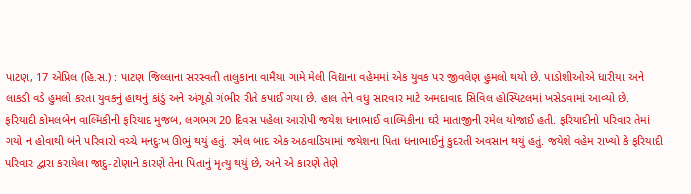પાટણ, 17 એપ્રિલ (હિ.સ.) : પાટણ જિલ્લાના સરસ્વતી તાલુકાના વામૈયા ગામે મેલી વિદ્યાના વહેમમાં એક યુવક પર જીવલેણ હુમલો થયો છે. પાડોશીઓએ ધારીયા અને લાકડી વડે હુમલો કરતા યુવકનું હાથનું કાંડું અને અંગૂઠો ગંભીર રીતે કપાઈ ગયા છે. હાલ તેને વધુ સારવાર માટે અમદાવાદ સિવિલ હોસ્પિટલમાં ખસેડવામાં આવ્યો છે.
ફરિયાદી કોમલબેન વાલ્મિકીની ફરિયાદ મુજબ, લગભગ 20 દિવસ પહેલા આરોપી જયેશ ધનાભાઈ વાલ્મિકીના ઘરે માતાજીની રમેલ યોજાઈ હતી. ફરિયાદીનો પરિવાર તેમાં ગયો ન હોવાથી બંને પરિવારો વચ્ચે મનદુઃખ ઊભું થયું હતું. રમેલ બાદ એક અઠવાડિયામાં જયેશના પિતા ધનાભાઈનું કુદરતી અવસાન થયું હતું. જયેશે વહેમ રાખ્યો કે ફરિયાદી પરિવાર દ્વારા કરાયેલા જાદુ-ટોણાને કારણે તેના પિતાનું મૃત્યુ થયું છે, અને એ કારણે તેણે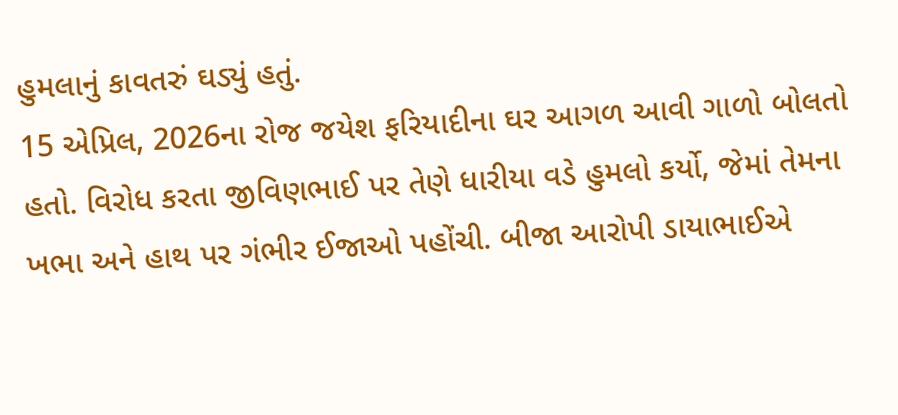હુમલાનું કાવતરું ઘડ્યું હતું.
15 એપ્રિલ, 2026ના રોજ જયેશ ફરિયાદીના ઘર આગળ આવી ગાળો બોલતો હતો. વિરોધ કરતા જીવિણભાઈ પર તેણે ધારીયા વડે હુમલો કર્યો, જેમાં તેમના ખભા અને હાથ પર ગંભીર ઈજાઓ પહોંચી. બીજા આરોપી ડાયાભાઈએ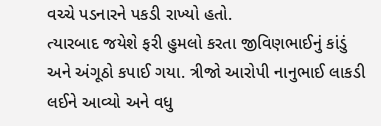વચ્ચે પડનારને પકડી રાખ્યો હતો.
ત્યારબાદ જયેશે ફરી હુમલો કરતા જીવિણભાઈનું કાંડું અને અંગૂઠો કપાઈ ગયા. ત્રીજો આરોપી નાનુભાઈ લાકડી લઈને આવ્યો અને વધુ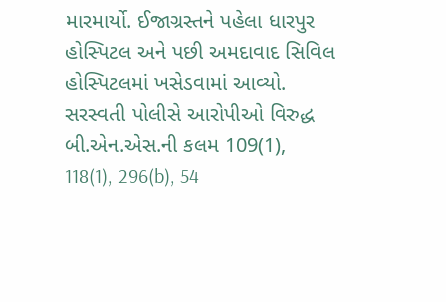મારમાર્યો. ઈજાગ્રસ્તને પહેલા ધારપુર હોસ્પિટલ અને પછી અમદાવાદ સિવિલ હોસ્પિટલમાં ખસેડવામાં આવ્યો. સરસ્વતી પોલીસે આરોપીઓ વિરુદ્ધ બી.એન.એસ.ની કલમ 109(1), 118(1), 296(b), 54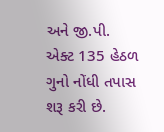અને જી.પી. એક્ટ 135 હેઠળ ગુનો નોંધી તપાસ શરૂ કરી છે.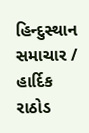હિન્દુસ્થાન સમાચાર / હાર્દિક રાઠોડ